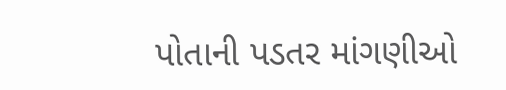પોતાની પડતર માંગણીઓ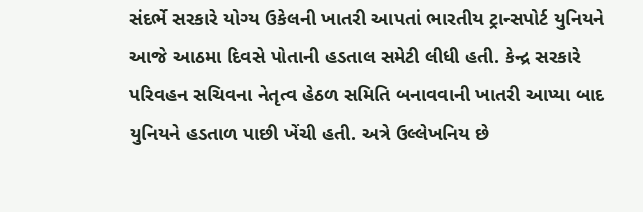સંદર્ભે સરકારે યોગ્ય ઉકેલની ખાતરી આપતાં ભારતીય ટ્રાન્સપોર્ટ યુનિયને આજે આઠમા દિવસે પોતાની હડતાલ સમેટી લીધી હતી. કેન્દ્ર સરકારે પરિવહન સચિવના નેતૃત્વ હેઠળ સમિતિ બનાવવાની ખાતરી આપ્યા બાદ યુનિયને હડતાળ પાછી ખેંચી હતી. અત્રે ઉલ્લેખનિય છે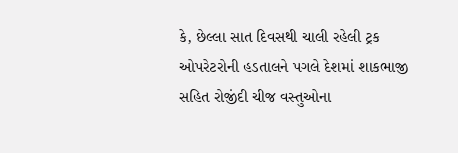કે, છેલ્લા સાત દિવસથી ચાલી રહેલી ટ્રક ઓપરેટરોની હડતાલને પગલે દેશમાં શાકભાજી સહિત રોજીંદી ચીજ વસ્તુઓના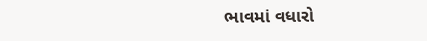ભાવમાં વધારો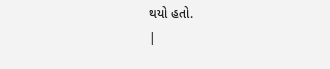થયો હતો.
|